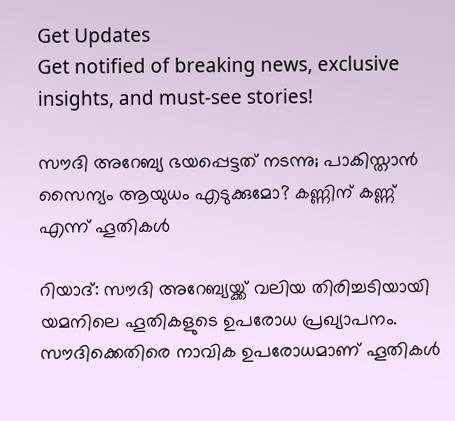Get Updates
Get notified of breaking news, exclusive insights, and must-see stories!

സൗദി അറേബ്യ ഭയപ്പെട്ടത് നടന്നു; പാകിസ്താന്‍ സൈന്യം ആയുധം എടുക്കുമോ? കണ്ണിന് കണ്ണ് എന്ന് ഹൂതികള്‍

റിയാദ്: സൗദി അറേബ്യയ്ക്ക് വലിയ തിരിച്ചടിയായി യമനിലെ ഹൂതികളുടെ ഉപരോധ പ്രഖ്യാപനം. സൗദിക്കെതിരെ നാവിക ഉപരോധമാണ് ഹൂതികള്‍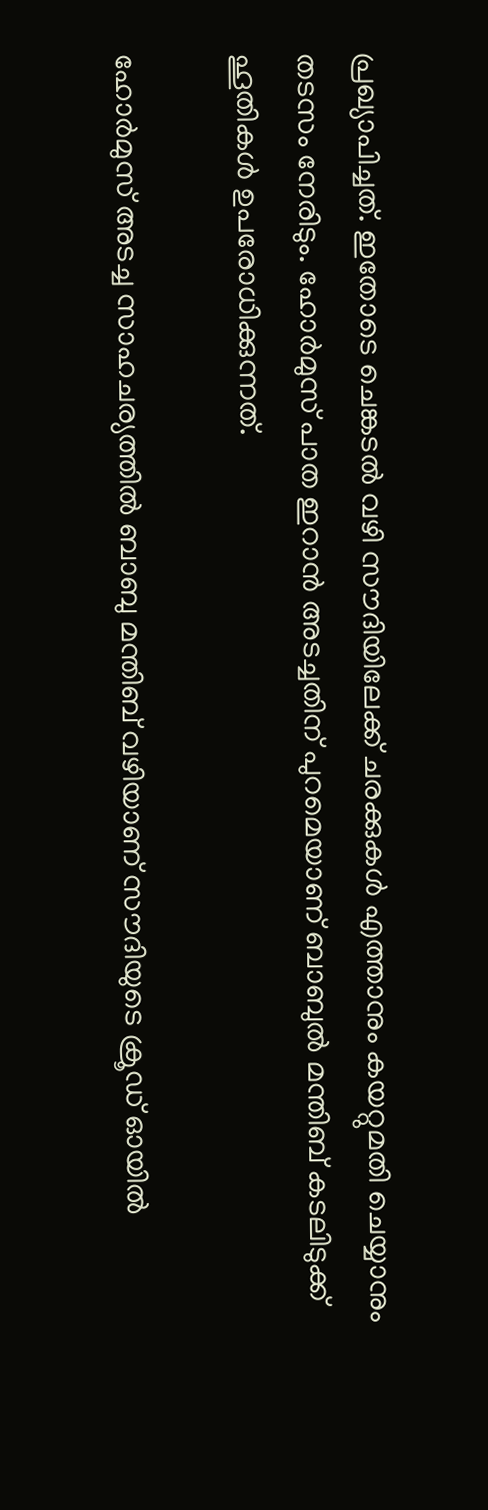പ്രഖ്യാപിച്ചത്. ഇതോടെ ചെങ്കടല്‍ വഴി സൗദിയിലേക്ക് ചരക്കുകള്‍ എത്താനും കയറ്റുമതി ചെയ്യാനും തടസം നേരിടും. ഹോര്‍മുസ് പാത ഇറാന്‍ അടച്ചതിന് പുറമെയാണ് ബാബുല്‍ മന്തിബ് കടലിടുക്ക് ഹൂതികള്‍ ഉപരോധിക്കുന്നത്.

ഹോര്‍മുസ് അടച്ച സാഹചര്യത്തില്‍ ബാബു മന്തിബ് വഴിയാണ് സൗദിയുടെ ക്രൂഡ് ഓയില്‍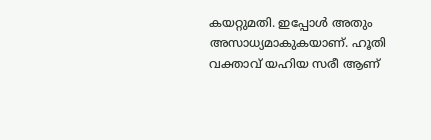കയറ്റുമതി. ഇപ്പോള്‍ അതും അസാധ്യമാകുകയാണ്. ഹൂതി വക്താവ് യഹിയ സരീ ആണ്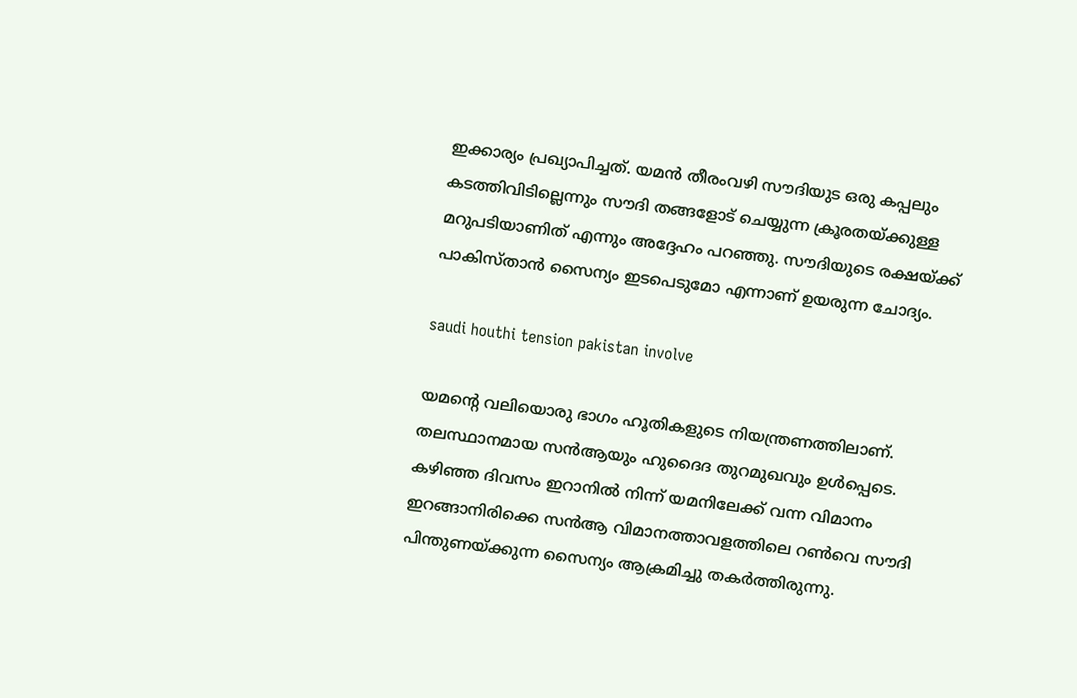ഇക്കാര്യം പ്രഖ്യാപിച്ചത്. യമന്‍ തീരംവഴി സൗദിയുട ഒരു കപ്പലും കടത്തിവിടില്ലെന്നും സൗദി തങ്ങളോട് ചെയ്യുന്ന ക്രൂരതയ്ക്കുള്ള മറുപടിയാണിത് എന്നും അദ്ദേഹം പറഞ്ഞു. സൗദിയുടെ രക്ഷയ്ക്ക് പാകിസ്താന്‍ സൈന്യം ഇടപെടുമോ എന്നാണ് ഉയരുന്ന ചോദ്യം.

saudi houthi tension pakistan involve

യമന്റെ വലിയൊരു ഭാഗം ഹൂതികളുടെ നിയന്ത്രണത്തിലാണ്. തലസ്ഥാനമായ സന്‍ആയും ഹുദൈദ തുറമുഖവും ഉള്‍പ്പെടെ. കഴിഞ്ഞ ദിവസം ഇറാനില്‍ നിന്ന് യമനിലേക്ക് വന്ന വിമാനം ഇറങ്ങാനിരിക്കെ സന്‍ആ വിമാനത്താവളത്തിലെ റണ്‍വെ സൗദി പിന്തുണയ്ക്കുന്ന സൈന്യം ആക്രമിച്ചു തകര്‍ത്തിരുന്നു.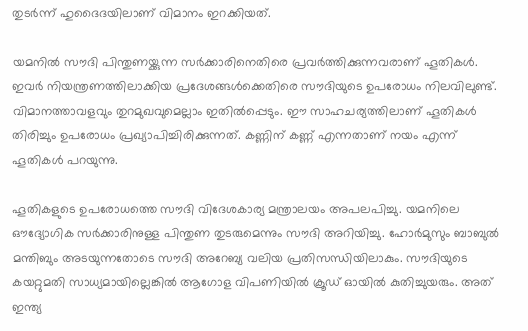തുടര്‍ന്ന് ഹുദൈദയിലാണ് വിമാനം ഇറക്കിയത്.

യമനില്‍ സൗദി പിന്തുണയ്ക്കുന്ന സര്‍ക്കാരിനെതിരെ പ്രവര്‍ത്തിക്കുന്നവരാണ് ഹൂതികള്‍. ഇവര്‍ നിയന്ത്രണത്തിലാക്കിയ പ്രദേശങ്ങള്‍ക്കെതിരെ സൗദിയുടെ ഉപരോധം നിലവിലുണ്ട്. വിമാനത്താവളവും തുറമുഖവുമെല്ലാം ഇതില്‍പ്പെടും. ഈ സാഹചര്യത്തിലാണ് ഹൂതികള്‍ തിരിച്ചും ഉപരോധം പ്രഖ്യാപിച്ചിരിക്കുന്നത്. കണ്ണിന് കണ്ണ് എന്നതാണ് നയം എന്ന് ഹൂതികള്‍ പറയുന്നു.

ഹൂതികളുടെ ഉപരോധത്തെ സൗദി വിദേശകാര്യ മന്ത്രാലയം അപലപിച്ചു. യമനിലെ ഔദ്യോഗിക സര്‍ക്കാരിനുള്ള പിന്തുണ തുടരുമെന്നും സൗദി അറിയിച്ചു. ഹോര്‍മുസും ബാബുല്‍ മന്തിബും അടയുന്നതോടെ സൗദി അറേബ്യ വലിയ പ്രതിസന്ധിയിലാകും. സൗദിയുടെ കയറ്റുമതി സാധ്യമായില്ലെങ്കില്‍ ആഗോള വിപണിയില്‍ ക്രൂഡ് ഓയില്‍ കുതിച്ചുയരും. അത് ഇന്ത്യ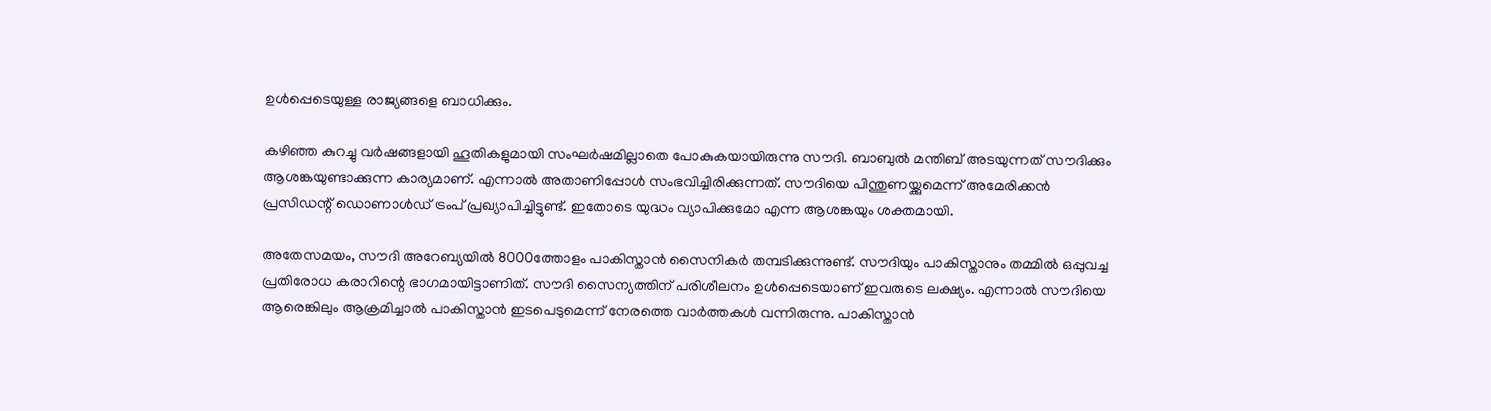ഉള്‍പ്പെടെയുള്ള രാജ്യങ്ങളെ ബാധിക്കും.

കഴിഞ്ഞ കുറച്ചു വര്‍ഷങ്ങളായി ഹൂതികളുമായി സംഘര്‍ഷമില്ലാതെ പോകുകയായിരുന്നു സൗദി. ബാബുല്‍ മന്തിബ് അടയുന്നത് സൗദിക്കും ആശങ്കയുണ്ടാക്കുന്ന കാര്യമാണ്. എന്നാല്‍ അതാണിപ്പോള്‍ സംഭവിച്ചിരിക്കുന്നത്. സൗദിയെ പിന്തുണയ്ക്കുമെന്ന് അമേരിക്കന്‍ പ്രസിഡന്റ് ഡൊണാള്‍ഡ് ട്രംപ് പ്രഖ്യാപിച്ചിട്ടുണ്ട്. ഇതോടെ യുദ്ധം വ്യാപിക്കുമോ എന്ന ആശങ്കയും ശക്തമായി.

അതേസമയം, സൗദി അറേബ്യയില്‍ 8000ത്തോളം പാകിസ്താന്‍ സൈനികര്‍ തമ്പടിക്കുന്നുണ്ട്. സൗദിയും പാകിസ്താനും തമ്മില്‍ ഒപ്പുവച്ച പ്രതിരോധ കരാറിന്റെ ഭാഗമായിട്ടാണിത്. സൗദി സൈന്യത്തിന് പരിശീലനം ഉള്‍പ്പെടെയാണ് ഇവരുടെ ലക്ഷ്യം. എന്നാല്‍ സൗദിയെ ആരെങ്കിലും ആക്രമിച്ചാല്‍ പാകിസ്താന്‍ ഇടപെടുമെന്ന് നേരത്തെ വാര്‍ത്തകള്‍ വന്നിരുന്നു. പാകിസ്താന്‍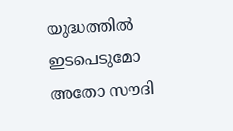യുദ്ധത്തില്‍ ഇടപെടുമോ അതോ സൗദി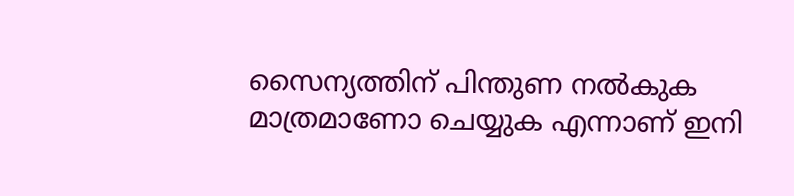സൈന്യത്തിന് പിന്തുണ നല്‍കുക മാത്രമാണോ ചെയ്യുക എന്നാണ് ഇനി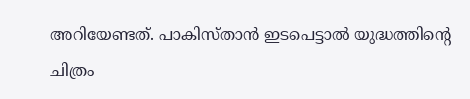അറിയേണ്ടത്. പാകിസ്താന്‍ ഇടപെട്ടാല്‍ യുദ്ധത്തിന്റെ ചിത്രം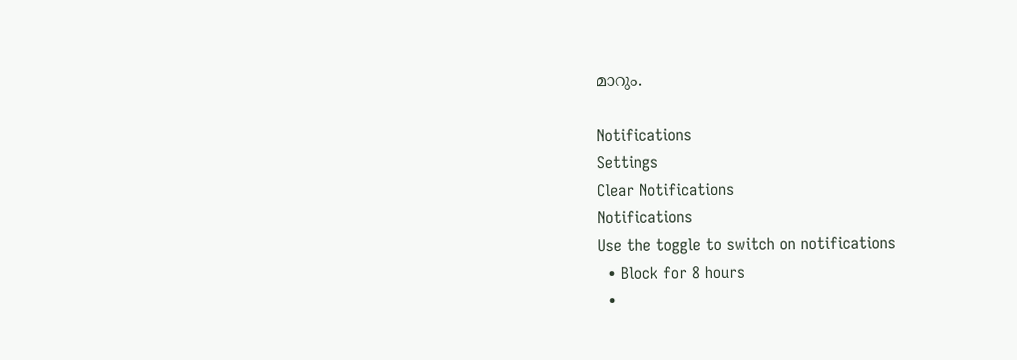മാറും.

Notifications
Settings
Clear Notifications
Notifications
Use the toggle to switch on notifications
  • Block for 8 hours
  •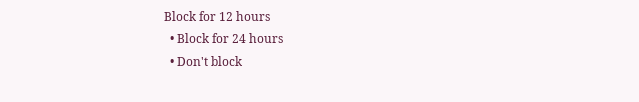Block for 12 hours
  • Block for 24 hours
  • Don't block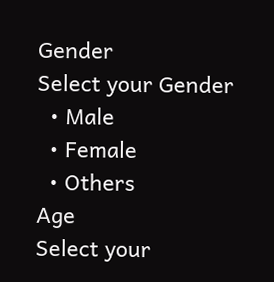Gender
Select your Gender
  • Male
  • Female
  • Others
Age
Select your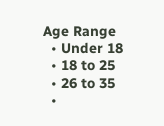Age Range
  • Under 18
  • 18 to 25
  • 26 to 35
  •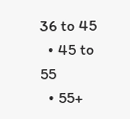36 to 45
  • 45 to 55
  • 55+